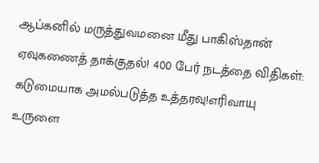ஆப்கனில் மருத்துவமனை மீது பாகிஸ்தான் ஏவுகணைத் தாக்குதல்! 400 பேர் நடத்தை விதிகள்: கடுமையாக அமல்படுத்த உத்தரவு!எரிவாயு உருளை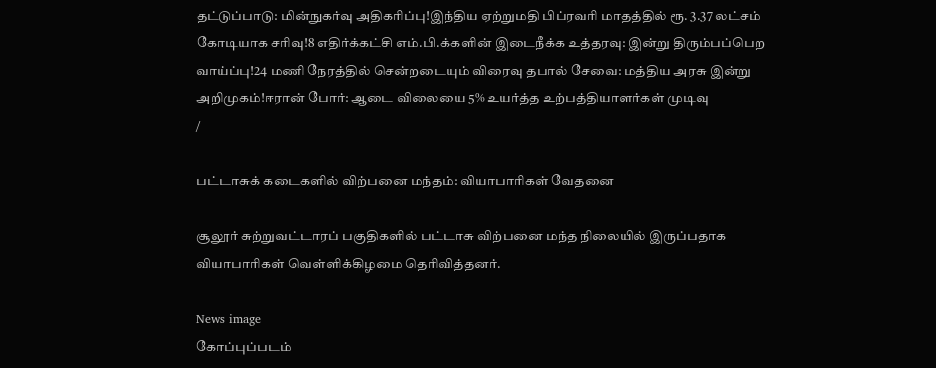தட்டுப்பாடு: மின்நுகர்வு அதிகரிப்பு!இந்திய ஏற்றுமதி பிப்ரவரி மாதத்தில் ரூ. 3.37 லட்சம் கோடியாக சரிவு!8 எதிர்க்கட்சி எம்.பி.க்களின் இடைநீக்க உத்தரவு: இன்று திரும்பப்பெற வாய்ப்பு!24 மணி நேரத்தில் சென்றடையும் விரைவு தபால் சேவை: மத்திய அரசு இன்று அறிமுகம்!ஈரான் போர்: ஆடை விலையை 5% உயர்த்த உற்பத்தியாளர்கள் முடிவு
/

பட்டாசுக் கடைகளில் விற்பனை மந்தம்: வியாபாரிகள் வேதனை

சூலூர் சுற்றுவட்டாரப் பகுதிகளில் பட்டாசு விற்பனை மந்த நிலையில் இருப்பதாக வியாபாரிகள் வெள்ளிக்கிழமை தெரிவித்தனர்.

News image
கோப்புப்படம்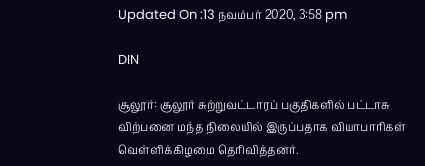Updated On :13 நவம்பர் 2020, 3:58 pm

DIN

சூலூர்: சூலூர் சுற்றுவட்டாரப் பகுதிகளில் பட்டாசு விற்பனை மந்த நிலையில் இருப்பதாக வியாபாரிகள் வெள்ளிக்கிழமை தெரிவித்தனர்.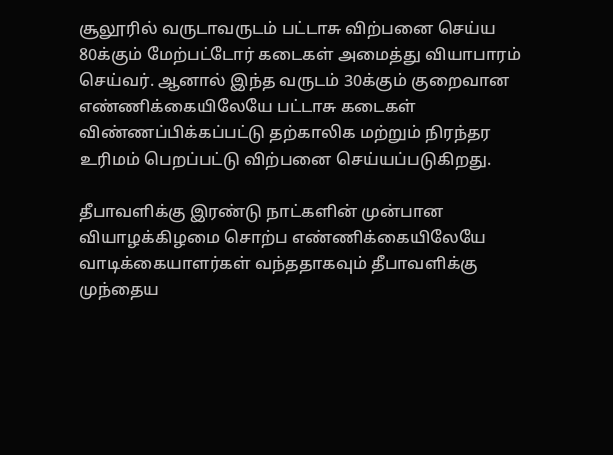சூலூரில் வருடாவருடம் பட்டாசு விற்பனை செய்ய 80க்கும் மேற்பட்டோர் கடைகள் அமைத்து வியாபாரம் செய்வர். ஆனால் இந்த வருடம் 30க்கும் குறைவான எண்ணிக்கையிலேயே பட்டாசு கடைகள் விண்ணப்பிக்கப்பட்டு தற்காலிக மற்றும் நிரந்தர உரிமம் பெறப்பட்டு விற்பனை செய்யப்படுகிறது.

தீபாவளிக்கு இரண்டு நாட்களின் முன்பான வியாழக்கிழமை சொற்ப எண்ணிக்கையிலேயே வாடிக்கையாளர்கள் வந்ததாகவும் தீபாவளிக்கு முந்தைய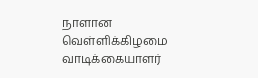நாளான வெள்ளிக்கிழமை வாடிக்கையாளர்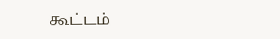கூட்டம்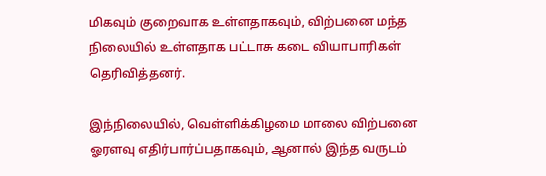மிகவும் குறைவாக உள்ளதாகவும், விற்பனை மந்த நிலையில் உள்ளதாக பட்டாசு கடை வியாபாரிகள் தெரிவித்தனர்.

இந்நிலையில், வெள்ளிக்கிழமை மாலை விற்பனை ஓரளவு எதிர்பார்ப்பதாகவும், ஆனால் இந்த வருடம்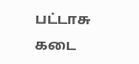பட்டாசு கடை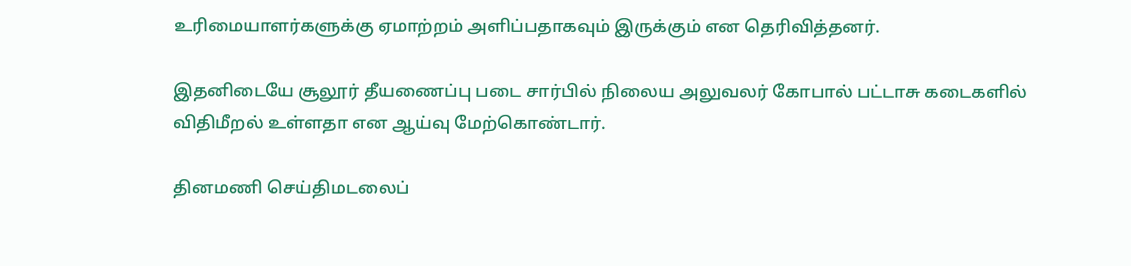உரிமையாளர்களுக்கு ஏமாற்றம் அளிப்பதாகவும் இருக்கும் என தெரிவித்தனர்.

இதனிடையே சூலூர் தீயணைப்பு படை சார்பில் நிலைய அலுவலர் கோபால் பட்டாசு கடைகளில் விதிமீறல் உள்ளதா என ஆய்வு மேற்கொண்டார்.

தினமணி செய்திமடலைப்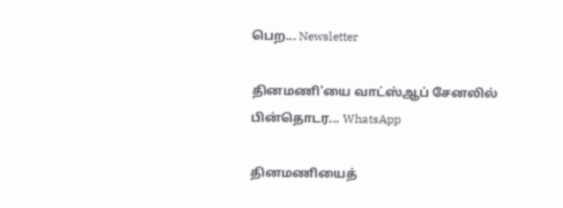பெற... Newsletter

தினமணி'யை வாட்ஸ்ஆப் சேனலில் பின்தொடர... WhatsApp

தினமணியைத்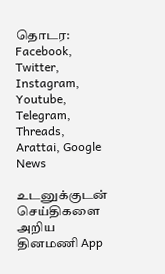தொடர: Facebook, Twitter, Instagram, Youtube, Telegram, Threads, Arattai, Google News

உடனுக்குடன் செய்திகளை அறிய தினமணி App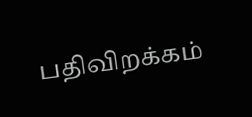பதிவிறக்கம்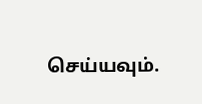செய்யவும்.